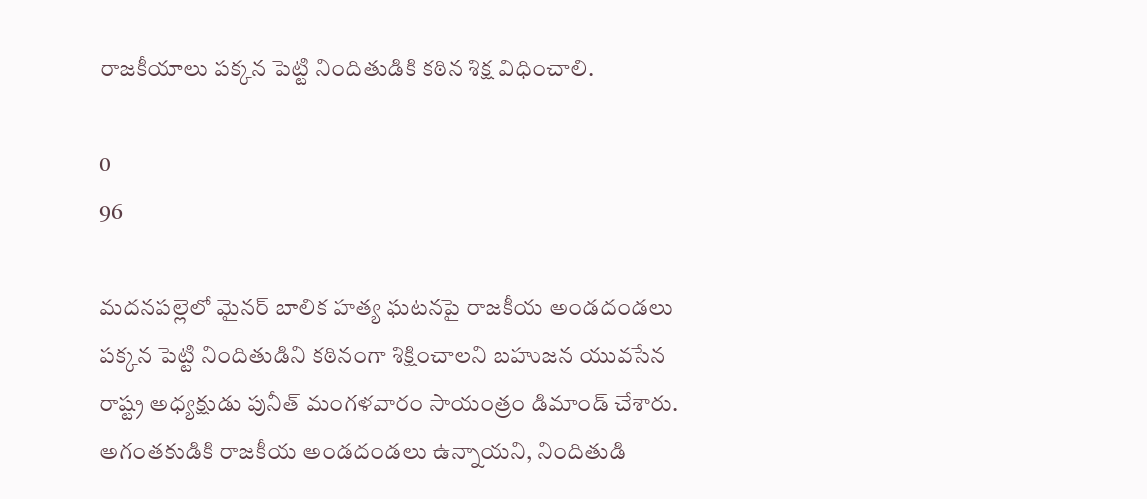రాజకీయాలు పక్కన పెట్టి నిందితుడికి కఠిన శిక్ష విధించాలి.

0
96

మదనపల్లెలో మైనర్ బాలిక హత్య ఘటనపై రాజకీయ అండదండలు పక్కన పెట్టి నిందితుడిని కఠినంగా శిక్షించాలని బహుజన యువసేన రాష్ట్ర అధ్యక్షుడు పునీత్ మంగళవారం సాయంత్రం డిమాండ్ చేశారు. అగంతకుడికి రాజకీయ అండదండలు ఉన్నాయని, నిందితుడి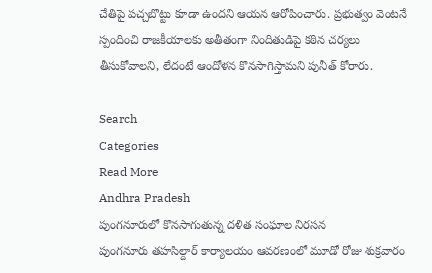చేతిపై పచ్చబొట్టు కూడా ఉందని ఆయన ఆరోపించారు. ప్రభుత్వం వెంటనే స్పందించి రాజకీయాలకు అతీతంగా నిందితుడిపై కఠిన చర్యలు తీసుకోవాలని, లేదంటే ఆందోళన కొనసాగిస్తామని పునీత్ కోరారు.

Search
Categories
Read More
Andhra Pradesh
పుంగనూరులో కొనసాగుతున్న దళిత సంఘాల నిరసన
పుంగనూరు తహసిల్దార్ కార్యాలయం ఆవరణంలో మూడో రోజు శుక్రవారం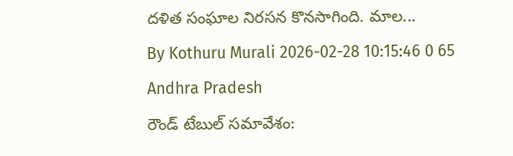దళిత సంఘాల నిరసన కొనసాగింది. మాల...
By Kothuru Murali 2026-02-28 10:15:46 0 65
Andhra Pradesh
రౌండ్ టేబుల్ సమావేశం: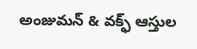అంజుమన్ & వక్ఫ్ ఆస్తుల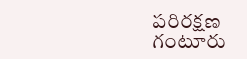పరిరక్షణ
గంటూరు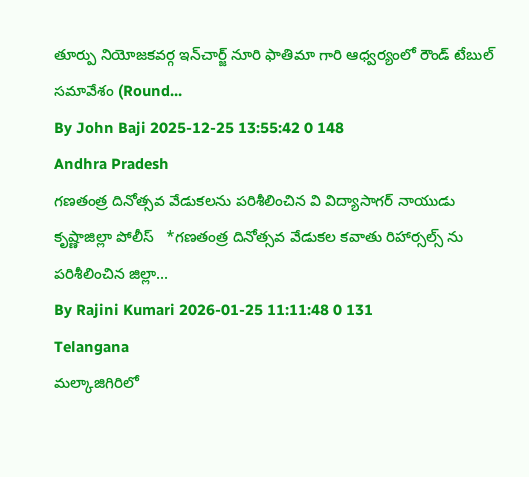తూర్పు నియోజకవర్గ ఇన్‌చార్జ్ నూరి ఫాతిమా గారి ఆధ్వర్యంలో రౌండ్ టేబుల్ సమావేశం (Round...
By John Baji 2025-12-25 13:55:42 0 148
Andhra Pradesh
గణతంత్ర దినోత్సవ వేడుకలను పరిశీలించిన వి విద్యాసాగర్ నాయుడు
కృష్ణాజిల్లా పోలీస్   *గణతంత్ర దినోత్సవ వేడుకల కవాతు రిహార్సల్స్ ను పరిశీలించిన జిల్లా...
By Rajini Kumari 2026-01-25 11:11:48 0 131
Telangana
మల్కాజిగిరిలో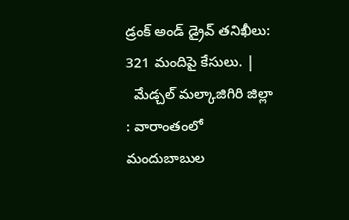డ్రంక్ అండ్ డ్రైవ్ తనిఖీలు: 321 మందిపై కేసులు. |
  మేడ్చల్ మల్కాజిగిరి జిల్లా : వారాంతంలో మందుబాబుల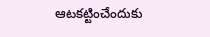ఆటకట్టించేందుకు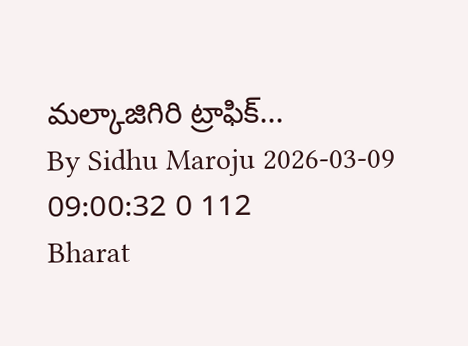మల్కాజిగిరి ట్రాఫిక్...
By Sidhu Maroju 2026-03-09 09:00:32 0 112
Bharat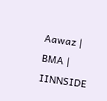Aawaz | BMA | IINNSIDE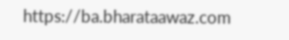https://ba.bharataawaz.com